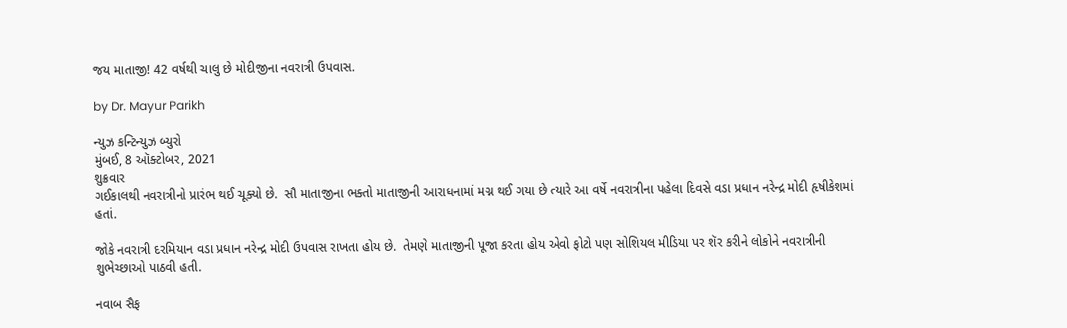જય માતાજી! 42 વર્ષથી ચાલુ છે મોદીજીના નવરાત્રી ઉપવાસ.

by Dr. Mayur Parikh

ન્યુઝ કન્ટિન્યુઝ બ્યુરો
મુંબઈ, 8 ઑક્ટોબર, 2021
શુક્રવાર
ગઈકાલથી નવરાત્રીનો પ્રારંભ થઈ ચૂક્યો છે.  સૌ માતાજીના ભક્તો માતાજીની આરાધનામાં મગ્ન થઈ ગયા છે ત્યારે આ વર્ષે નવરાત્રીના પહેલા દિવસે વડા પ્રધાન નરેન્દ્ર મોદી હૃષીકેશમાં હતાં.

જોકે નવરાત્રી દરમિયાન વડા પ્રધાન નરેન્દ્ર મોદી ઉપવાસ રાખતા હોય છે.  તેમણે માતાજીની પૂજા કરતા હોય એવો ફોટો પણ સોશિયલ મીડિયા પર શૅર કરીને લોકોને નવરાત્રીની શુભેચ્છાઓ પાઠવી હતી.

નવાબ સૈફ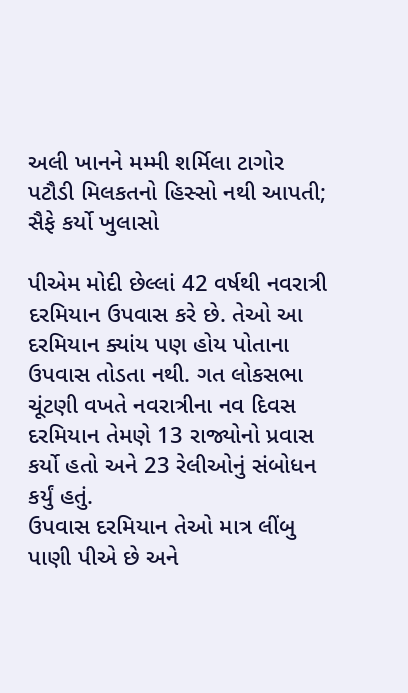અલી ખાનને મમ્મી શર્મિલા ટાગોર પટૌડી મિલકતનો હિસ્સો નથી આપતી; સૈફે કર્યો ખુલાસો

પીએમ મોદી છેલ્લાં 42 વર્ષથી નવરાત્રી દરમિયાન ઉપવાસ કરે છે. તેઓ આ દરમિયાન ક્યાંય પણ હોય પોતાના ઉપવાસ તોડતા નથી. ગત લોકસભા ચૂંટણી વખતે નવરાત્રીના નવ દિવસ દરમિયાન તેમણે 13 રાજ્યોનો પ્રવાસ કર્યો હતો અને 23 રેલીઓનું સંબોધન કર્યું હતું.
ઉપવાસ દરમિયાન તેઓ માત્ર લીંબુ પાણી પીએ છે અને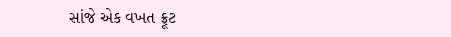સાંજે એક વખત ફ્રૂટ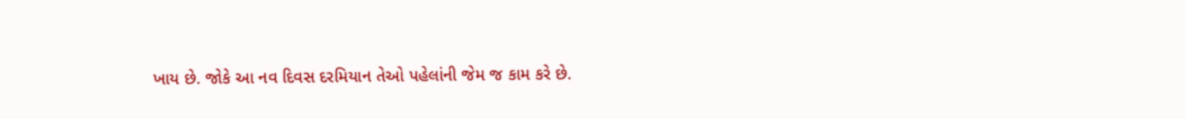ખાય છે. જોકે આ નવ દિવસ દરમિયાન તેઓ પહેલાંની જેમ જ કામ કરે છે.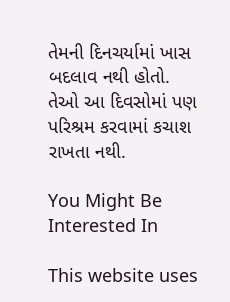તેમની દિનચર્યામાં ખાસ બદલાવ નથી હોતો.
તેઓ આ દિવસોમાં પણ પરિશ્રમ કરવામાં કચાશ રાખતા નથી.

You Might Be Interested In

This website uses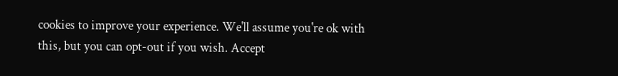cookies to improve your experience. We'll assume you're ok with this, but you can opt-out if you wish. Accept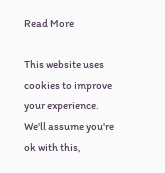Read More

This website uses cookies to improve your experience. We'll assume you're ok with this,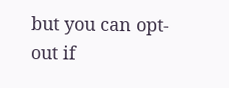but you can opt-out if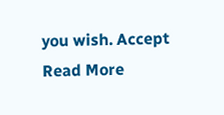you wish. Accept Read More